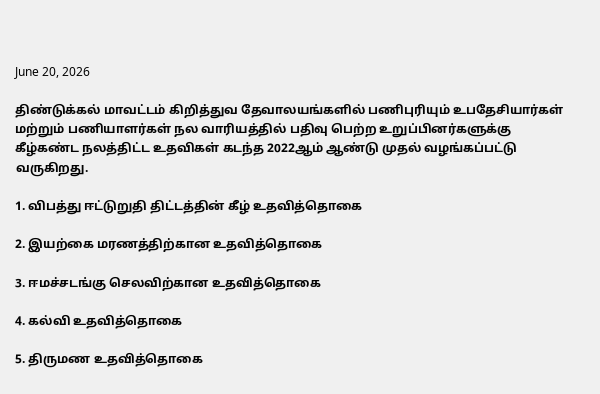June 20, 2026

திண்டுக்கல் மாவட்டம் கிறித்துவ தேவாலயங்களில் பணிபுரியும் உபதேசியார்கள் மற்றும் பணியாளர்கள் நல வாரியத்தில் பதிவு பெற்ற உறுப்பினர்களுக்கு கீழ்கண்ட நலத்திட்ட உதவிகள் கடந்த 2022ஆம் ஆண்டு முதல் வழங்கப்பட்டு வருகிறது.

1. விபத்து ஈட்டுறுதி திட்டத்தின் கீழ் உதவித்தொகை

2. இயற்கை மரணத்திற்கான உதவித்தொகை

3. ஈமச்சடங்கு செலவிற்கான உதவித்தொகை

4. கல்வி உதவித்தொகை

5. திருமண உதவித்தொகை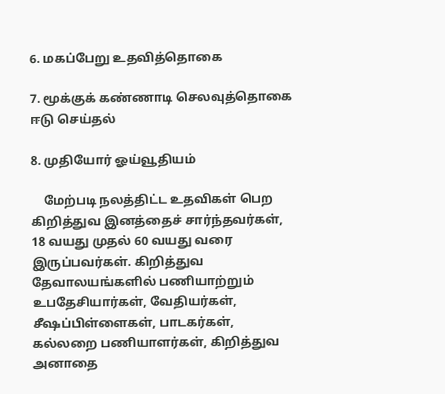6. மகப்பேறு உதவித்தொகை

7. மூக்குக் கண்ணாடி செலவுத்தொகை ஈடு செய்தல்

8. முதியோர் ஓய்வூதியம்

    மேற்படி நலத்திட்ட உதவிகள் பெற  கிறித்துவ இனத்தைச் சார்ந்தவர்கள்,  18 வயது முதல் 60 வயது வரை இருப்பவர்கள். கிறித்துவ தேவாலயங்களில் பணியாற்றும் உபதேசியார்கள், வேதியர்கள், சீஷப்பிள்ளைகள், பாடகர்கள், கல்லறை பணியாளர்கள், கிறித்துவ அனாதை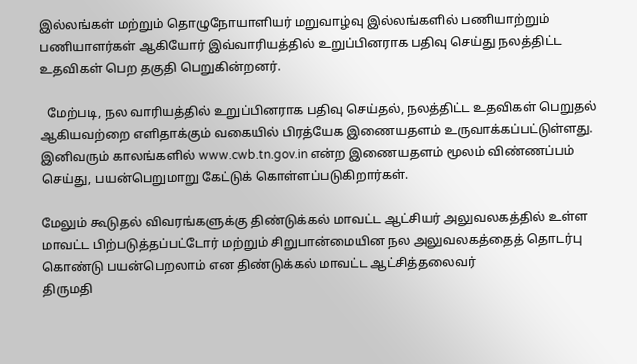இல்லங்கள் மற்றும் தொழுநோயாளியர் மறுவாழ்வு இல்லங்களில் பணியாற்றும் பணியாளர்கள் ஆகியோர் இவ்வாரியத்தில் உறுப்பினராக பதிவு செய்து நலத்திட்ட உதவிகள் பெற தகுதி பெறுகின்றனர்.

  மேற்படி, நல வாரியத்தில் உறுப்பினராக பதிவு செய்தல், நலத்திட்ட உதவிகள் பெறுதல் ஆகியவற்றை எளிதாக்கும் வகையில் பிரத்யேக இணையதளம் உருவாக்கப்பட்டுள்ளது. இனிவரும் காலங்களில் www.cwb.tn.gov.in என்ற இணையதளம் மூலம் விண்ணப்பம் செய்து, பயன்பெறுமாறு கேட்டுக் கொள்ளப்படுகிறார்கள்.

மேலும் கூடுதல் விவரங்களுக்கு திண்டுக்கல் மாவட்ட ஆட்சியர் அலுவலகத்தில் உள்ள மாவட்ட பிற்படுத்தப்பட்டோர் மற்றும் சிறுபான்மையின நல அலுவலகத்தைத் தொடர்பு கொண்டு பயன்பெறலாம் என திண்டுக்கல் மாவட்ட ஆட்சித்தலைவர்                                  திருமதி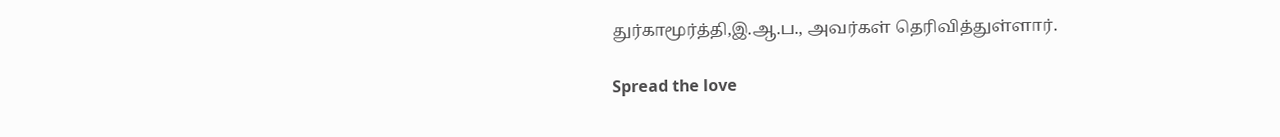துர்காமூர்த்தி,இ.ஆ.ப., அவர்கள் தெரிவித்துள்ளார்.

Spread the love